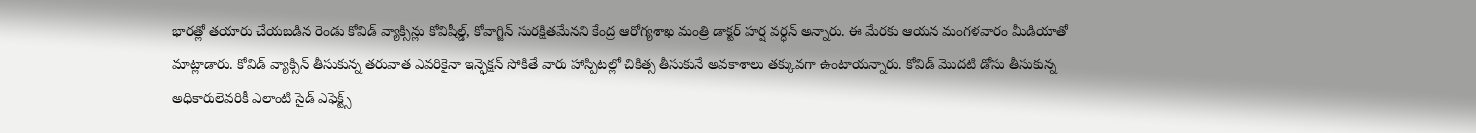భారత్లో తయారు చేయబడిన రెండు కోవిడ్ వ్యాక్సిన్లు కోవిషీల్డ్, కోవాగ్జిన్ సురక్షితమేనని కేంద్ర ఆరోగ్యశాఖ మంత్రి డాక్టర్ హర్ష వర్ధన్ అన్నారు. ఈ మేరకు ఆయన మంగళవారం మీడియాతో మాట్లాడారు. కోవిడ్ వ్యాక్సిన్ తీసుకున్న తరువాత ఎవరికైనా ఇన్ఫెక్షన్ సోకితే వారు హాస్పిటల్లో చికిత్స తీసుకునే అవకాశాలు తక్కువగా ఉంటాయన్నారు. కోవిడ్ మొదటి డోసు తీసుకున్న అధికారులెవరికీ ఎలాంటి సైడ్ ఎఫెక్ట్స్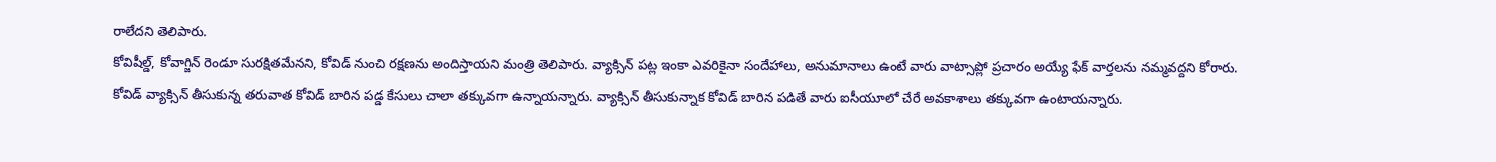రాలేదని తెలిపారు.
కోవిషీల్డ్, కోవాగ్జిన్ రెండూ సురక్షితమేనని, కోవిడ్ నుంచి రక్షణను అందిస్తాయని మంత్రి తెలిపారు. వ్యాక్సిన్ పట్ల ఇంకా ఎవరికైనా సందేహాలు, అనుమానాలు ఉంటే వారు వాట్సాప్లో ప్రచారం అయ్యే ఫేక్ వార్తలను నమ్మవద్దని కోరారు. కోవిడ్ వ్యాక్సిన్ తీసుకున్న తరువాత కోవిడ్ బారిన పడ్డ కేసులు చాలా తక్కువగా ఉన్నాయన్నారు. వ్యాక్సిన్ తీసుకున్నాక కోవిడ్ బారిన పడితే వారు ఐసీయూలో చేరే అవకాశాలు తక్కువగా ఉంటాయన్నారు.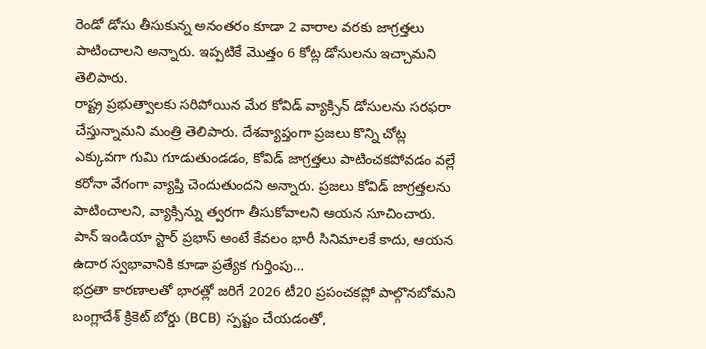రెండో డోసు తీసుకున్న అనంతరం కూడా 2 వారాల వరకు జాగ్రత్తలు పాటించాలని అన్నారు. ఇప్పటికే మొత్తం 6 కోట్ల డోసులను ఇచ్చామని తెలిపారు.
రాష్ట్ర ప్రభుత్వాలకు సరిపోయిన మేర కోవిడ్ వ్యాక్సిన్ డోసులను సరఫరా చేస్తున్నామని మంత్రి తెలిపారు. దేశవ్యాప్తంగా ప్రజలు కొన్ని చోట్ల ఎక్కువగా గుమి గూడుతుండడం, కోవిడ్ జాగ్రత్తలు పాటించకపోవడం వల్లే కరోనా వేగంగా వ్యాప్తి చెందుతుందని అన్నారు. ప్రజలు కోవిడ్ జాగ్రత్తలను పాటించాలని, వ్యాక్సిన్ను త్వరగా తీసుకోవాలని ఆయన సూచించారు.
పాన్ ఇండియా స్టార్ ప్రభాస్ అంటే కేవలం భారీ సినిమాలకే కాదు, ఆయన ఉదార స్వభావానికి కూడా ప్రత్యేక గుర్తింపు…
భద్రతా కారణాలతో భారత్లో జరిగే 2026 టీ20 ప్రపంచకప్లో పాల్గొనబోమని బంగ్లాదేశ్ క్రికెట్ బోర్డు (BCB) స్పష్టం చేయడంతో,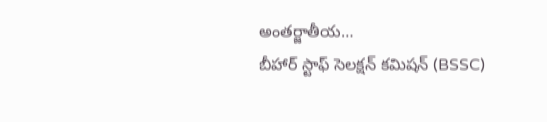అంతర్జాతీయ…
బీహార్ స్టాఫ్ సెలక్షన్ కమిషన్ (BSSC)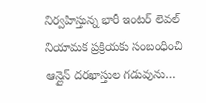నిర్వహిస్తున్న భారీ ఇంటర్ లెవల్ నియామక ప్రక్రియకు సంబంధించి ఆన్లైన్ దరఖాస్తుల గడువును…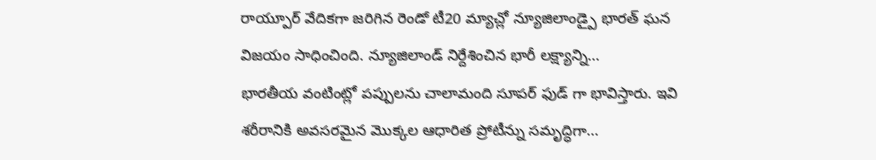రాయ్పూర్ వేదికగా జరిగిన రెండో టీ20 మ్యాచ్లో న్యూజిలాండ్పై భారత్ ఘన విజయం సాధించింది. న్యూజిలాండ్ నిర్దేశించిన భారీ లక్ష్యాన్ని…
భారతీయ వంటింట్లో పప్పులను చాలామంది సూపర్ ఫుడ్ గా భావిస్తారు. ఇవి శరీరానికి అవసరమైన మొక్కల ఆధారిత ప్రోటీన్ను సమృద్ధిగా…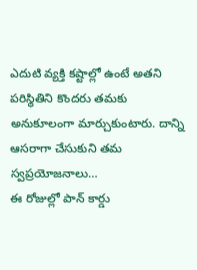ఎదుటి వ్యక్తి కష్టాల్లో ఉంటే అతని పరిస్థితిని కొందరు తమకు అనుకూలంగా మార్చుకుంటారు. దాన్ని ఆసరాగా చేసుకుని తమ స్వప్రయోజనాలు…
ఈ రోజుల్లో పాన్ కార్డు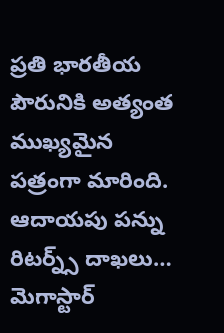ప్రతి భారతీయ పౌరునికి అత్యంత ముఖ్యమైన పత్రంగా మారింది. ఆదాయపు పన్ను రిటర్న్స్ దాఖలు…
మెగాస్టార్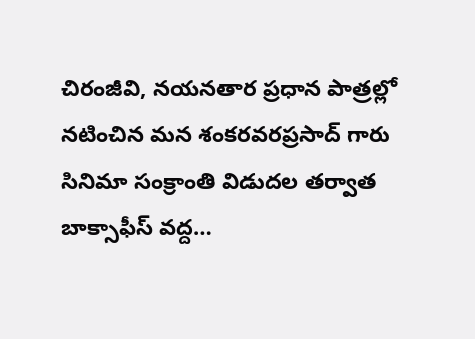చిరంజీవి, నయనతార ప్రధాన పాత్రల్లో నటించిన మన శంకరవరప్రసాద్ గారు సినిమా సంక్రాంతి విడుదల తర్వాత బాక్సాఫీస్ వద్ద…